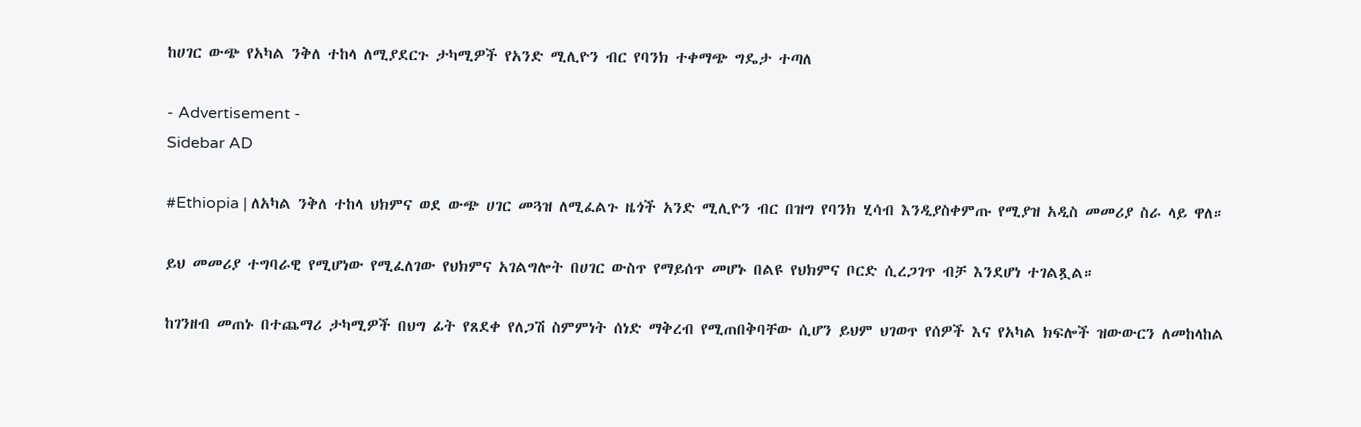ከሀገር ውጭ የአካል ንቅለ ተከላ ለሚያደርጉ ታካሚዎች የአንድ ሚሊዮን ብር የባንክ ተቀማጭ ግዴታ ተጣለ

- Advertisement -
Sidebar AD

#Ethiopia | ለአካል ንቅለ ተከላ ህክምና ወደ ውጭ ሀገር መጓዝ ለሚፈልጉ ዜጎች አንድ ሚሊዮን ብር በዝግ የባንክ ሂሳብ እንዲያስቀምጡ የሚያዝ አዲስ መመሪያ ስራ ላይ ዋለ።

ይህ መመሪያ ተግባራዊ የሚሆነው የሚፈለገው የህክምና አገልግሎት በሀገር ውስጥ የማይሰጥ መሆኑ በልዩ የህክምና ቦርድ ሲረጋገጥ ብቻ እንደሆነ ተገልጿል።

ከገንዘብ መጠኑ በተጨማሪ ታካሚዎች በህግ ፊት የጸደቀ የለጋሽ ስምምነት ሰነድ ማቅረብ የሚጠበቅባቸው ሲሆን ይህም ህገወጥ የሰዎች እና የአካል ክፍሎች ዝውውርን ለመከላከል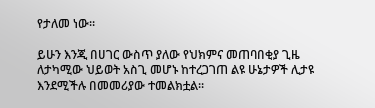የታለመ ነው።

ይሁን እንጂ በሀገር ውስጥ ያለው የህክምና መጠባበቂያ ጊዜ ለታካሚው ህይወት አስጊ መሆኑ ከተረጋገጠ ልዩ ሁኔታዎች ሊታዩ እንደሚችሉ በመመሪያው ተመልክቷል።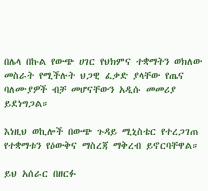በሌላ በኩል የውጭ ሀገር የህክምና ተቋማትን ወክለው መስራት የሚችሉት ህጋዊ ፈቃድ ያላቸው የጤና ባለሙያዎች ብቻ መሆናቸውን አዲሱ መመሪያ ይደነግጋል።

እነዚህ ወኪሎች በውጭ ጉዳይ ሚኒስቴር የተረጋገጠ የተቋማቱን የዕውቅና ማስረጃ ማቅረብ ይኖርባቸዋል።

ይህ አሰራር በዘርፉ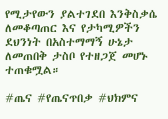የሚታየውን ያልተገደበ እንቅስቃሴ ለመቆጣጠር እና የታካሚዎችን ደህንነት በአስተማማኝ ሁኔታ ለመጠበቅ ታስቦ የተዘጋጀ መሆኑ ተጠቁሟል።

#ጤና #የጤናጥበቃ #ህክምና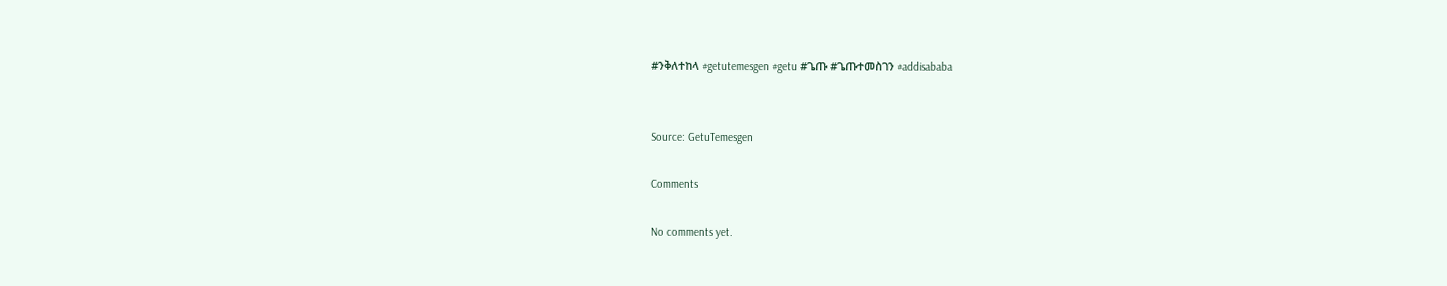#ንቅለተከላ #getutemesgen #getu #ጌጡ #ጌጡተመስገን #addisababa


Source: GetuTemesgen

Comments

No comments yet.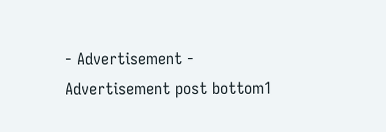- Advertisement -
Advertisement post bottom1